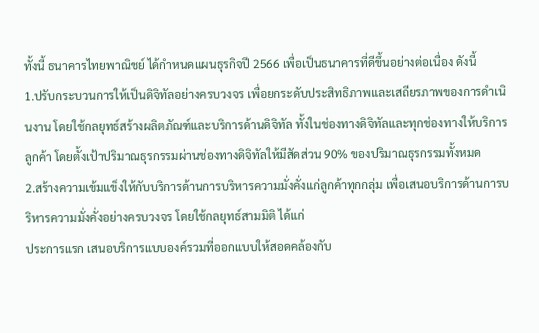ทั้งนี้ ธนาคารไทยพาณิชย์ ได้กำหนดแผนธุรกิจปี 2566 เพื่อเป็นธนาคารที่ดีขึ้นอย่างต่อเนื่อง ดังนี้
1.ปรับกระบวนการให้เป็นดิจิทัลอย่างครบวงจร เพื่อยกระดับประสิทธิภาพและเสถียรภาพของการดำเนินงาน โดยใช้กลยุทธ์สร้างผลิตภัณฑ์และบริการด้านดิจิทัล ทั้งในช่องทางดิจิทัลและทุกช่องทางให้บริการลูกค้า โดยตั้งเป้าปริมาณธุรกรรมผ่านช่องทางดิจิทัลให้มีสัดส่วน 90% ของปริมาณธุรกรรมทั้งหมด
2.สร้างความเข้มแข็งให้กับบริการด้านการบริหารความมั่งคั่งแก่ลูกค้าทุกกลุ่ม เพื่อเสนอบริการด้านการบริหารความมั่งคั่งอย่างครบวงจร โดยใช้กลยุทธ์สามมิติ ได้แก่
ประการแรก เสนอบริการแบบองค์รวมที่ออกแบบให้สอดคล้องกับ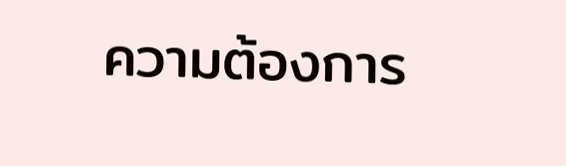ความต้องการ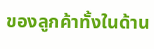ของลูกค้าทั้งในด้าน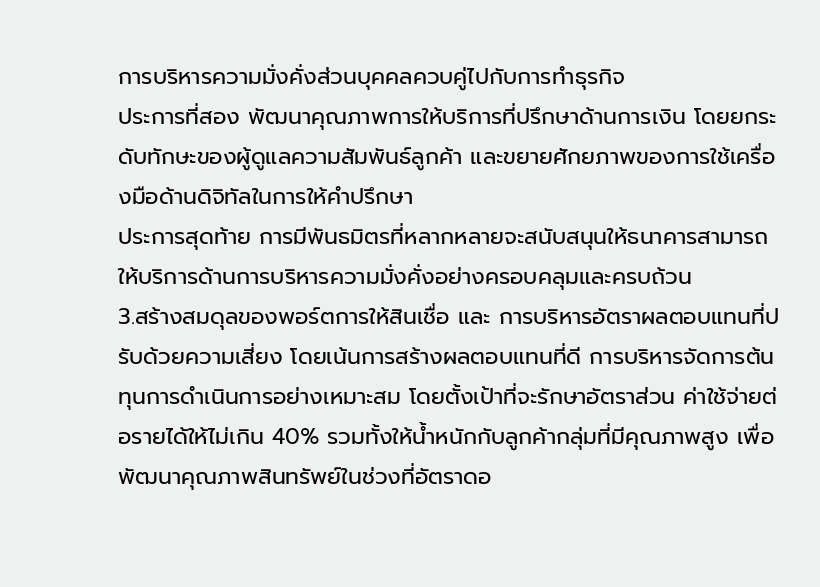การบริหารความมั่งคั่งส่วนบุคคลควบคู่ไปกับการทำธุรกิจ
ประการที่สอง พัฒนาคุณภาพการให้บริการที่ปรึกษาด้านการเงิน โดยยกระดับทักษะของผู้ดูแลความสัมพันธ์ลูกค้า และขยายศักยภาพของการใช้เครื่องมือด้านดิจิทัลในการให้คำปรึกษา
ประการสุดท้าย การมีพันธมิตรที่หลากหลายจะสนับสนุนให้ธนาคารสามารถให้บริการด้านการบริหารความมั่งคั่งอย่างครอบคลุมและครบถ้วน
3.สร้างสมดุลของพอร์ตการให้สินเชื่อ และ การบริหารอัตราผลตอบแทนที่ปรับด้วยความเสี่ยง โดยเน้นการสร้างผลตอบแทนที่ดี การบริหารจัดการต้นทุนการดำเนินการอย่างเหมาะสม โดยตั้งเป้าที่จะรักษาอัตราส่วน ค่าใช้จ่ายต่อรายได้ให้ไม่เกิน 40% รวมทั้งให้น้ำหนักกับลูกค้ากลุ่มที่มีคุณภาพสูง เพื่อพัฒนาคุณภาพสินทรัพย์ในช่วงที่อัตราดอ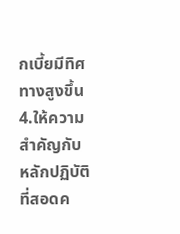กเบี้ยมีทิศทางสูงขึ้น
4.ให้ความสำคัญกับหลักปฏิบัติ ที่สอดค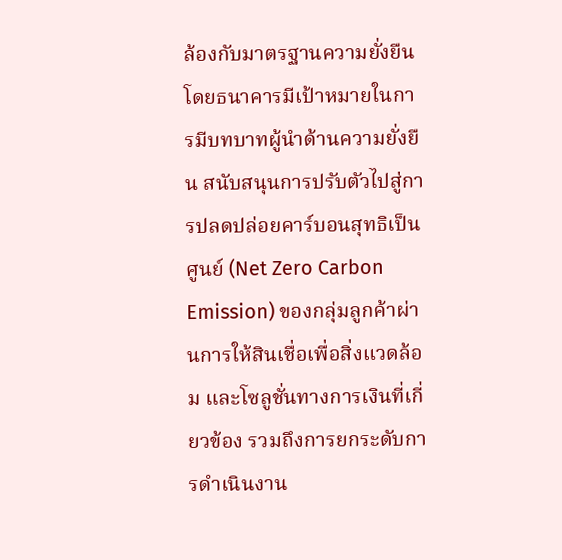ล้องกับมาตรฐานความยั่งยืน โดยธนาคารมีเป้าหมายในการมีบทบาทผู้นำด้านความยั่งยืน สนับสนุนการปรับตัวไปสู่การปลดปล่อยคาร์บอนสุทธิเป็นศูนย์ (Net Zero Carbon Emission) ของกลุ่มลูกค้าผ่านการให้สินเชื่อเพื่อสิ่งแวดล้อม และโซลูชั่นทางการเงินที่เกี่ยวข้อง รวมถึงการยกระดับการดำเนินงาน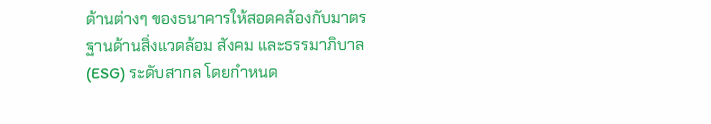ด้านต่างๆ ของธนาคารให้สอดคล้องกับมาตรฐานด้านสิ่งแวดล้อม สังคม และธรรมาภิบาล (ESG) ระดับสากล โดยกำหนด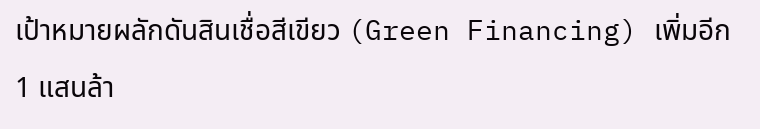เป้าหมายผลักดันสินเชื่อสีเขียว (Green Financing) เพิ่มอีก 1 แสนล้า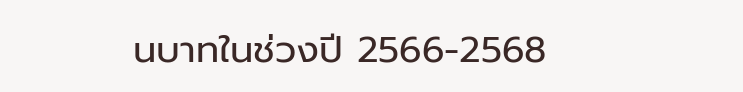นบาทในช่วงปี 2566-2568